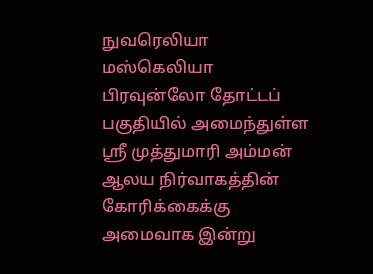நுவரெலியா மஸ்கெலியா பிரவுன்லோ தோட்டப் பகுதியில் அமைந்துள்ள ஶ்ரீ முத்துமாரி அம்மன் ஆலய நிர்வாகத்தின் கோரிக்கைக்கு அமைவாக இன்று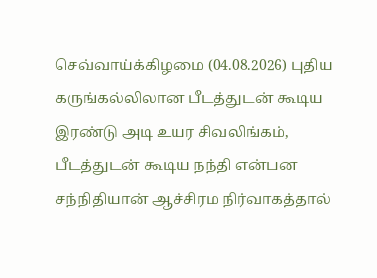செவ்வாய்க்கிழமை (04.08.2026) புதிய கருங்கல்லிலான பீடத்துடன் கூடிய இரண்டு அடி உயர சிவலிங்கம், பீடத்துடன் கூடிய நந்தி என்பன சந்நிதியான் ஆச்சிரம நிர்வாகத்தால்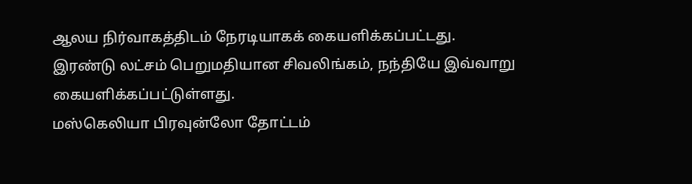ஆலய நிர்வாகத்திடம் நேரடியாகக் கையளிக்கப்பட்டது.
இரண்டு லட்சம் பெறுமதியான சிவலிங்கம், நந்தியே இவ்வாறு கையளிக்கப்பட்டுள்ளது.
மஸ்கெலியா பிரவுன்லோ தோட்டம்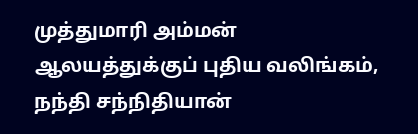முத்துமாரி அம்மன் ஆலயத்துக்குப் புதிய வலிங்கம், நந்தி சந்நிதியான்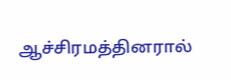ஆச்சிரமத்தினரால்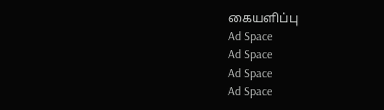கையளிப்பு
Ad Space
Ad Space
Ad Space
Ad Space